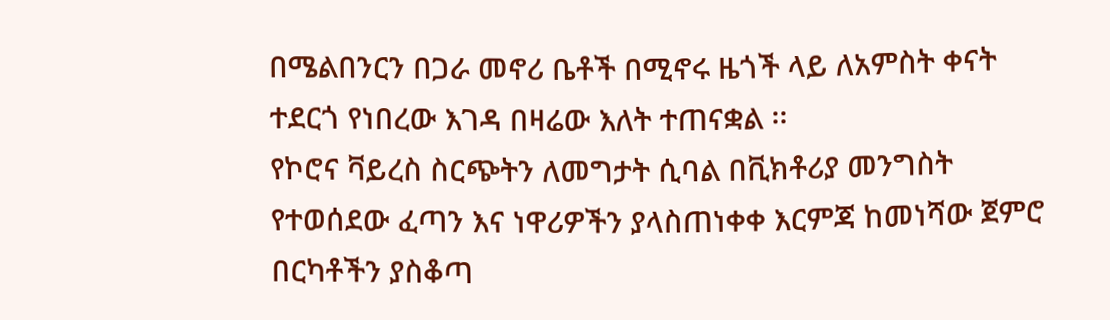በሜልበንርን በጋራ መኖሪ ቤቶች በሚኖሩ ዜጎች ላይ ለአምስት ቀናት ተደርጎ የነበረው እገዳ በዛሬው እለት ተጠናቋል ፡፡
የኮሮና ቫይረስ ስርጭትን ለመግታት ሲባል በቪክቶሪያ መንግስት የተወሰደው ፈጣን እና ነዋሪዎችን ያላስጠነቀቀ እርምጃ ከመነሻው ጀምሮ በርካቶችን ያስቆጣ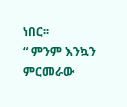ነበር፡፡
“ ምንም እንኳን ምርመራው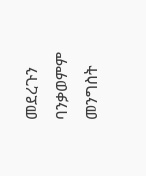መደረጉን ባንቃወምም መንግስት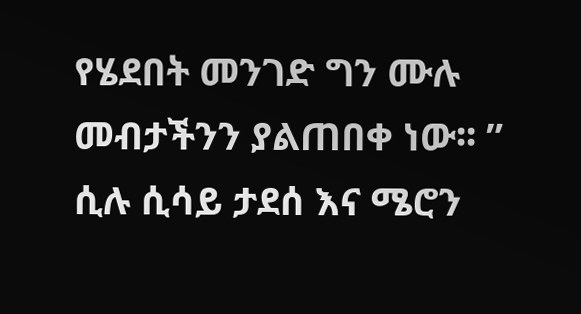የሄደበት መንገድ ግን ሙሉ መብታችንን ያልጠበቀ ነው፡፡ ” ሲሉ ሲሳይ ታደሰ እና ሜሮን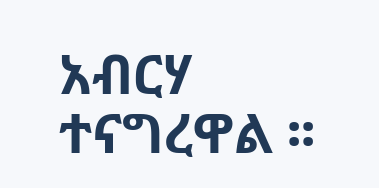አብርሃ ተናግረዋል ፡፡